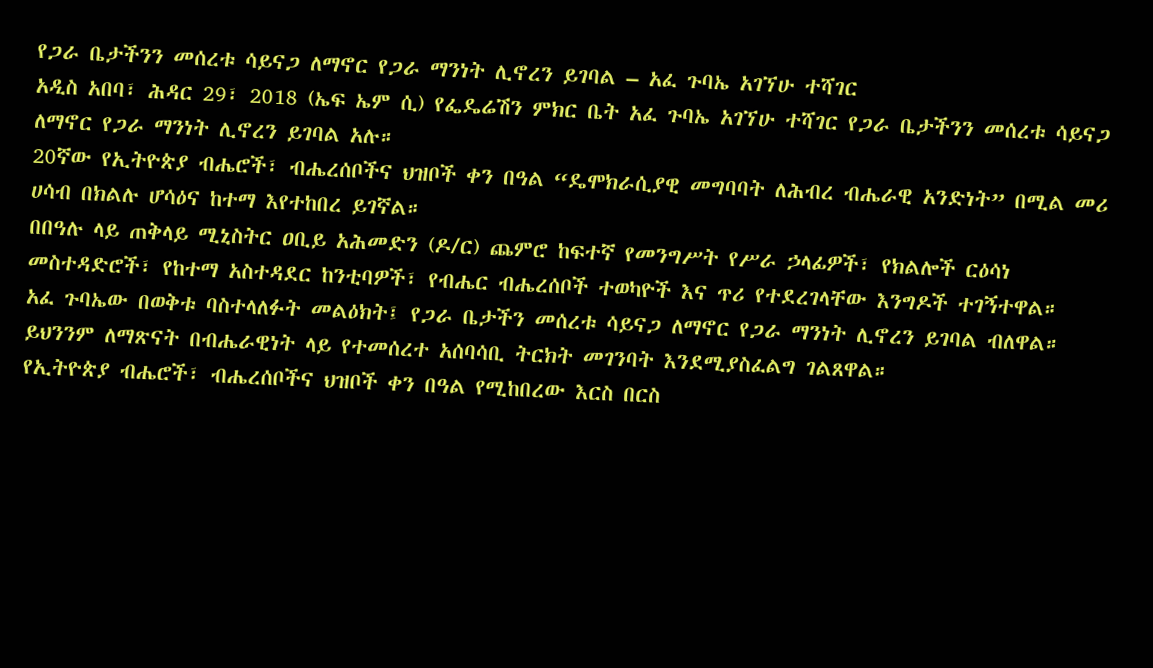የጋራ ቤታችንን መሰረቱ ሳይናጋ ለማኖር የጋራ ማንነት ሊኖረን ይገባል – አፈ ጉባኤ አገኘሁ ተሻገር
አዲስ አበባ፣ ሕዳር 29፣ 2018 (ኤፍ ኤም ሲ) የፌዴሬሽን ምክር ቤት አፈ ጉባኤ አገኘሁ ተሻገር የጋራ ቤታችንን መሰረቱ ሳይናጋ ለማኖር የጋራ ማንነት ሊኖረን ይገባል አሉ።
20ኛው የኢትዮጵያ ብሔሮች፣ ብሔረሰቦችና ህዝቦች ቀን በዓል “ዴሞክራሲያዊ መግባባት ለሕብረ ብሔራዊ አንድነት” በሚል መሪ ሀሳብ በክልሉ ሆሳዕና ከተማ እየተከበረ ይገኛል።
በበዓሉ ላይ ጠቅላይ ሚኒስትር ዐቢይ አሕመድን (ዶ/ር) ጨምሮ ከፍተኛ የመንግሥት የሥራ ኃላፊዎች፣ የክልሎች ርዕሳነ መስተዳድሮች፣ የከተማ አስተዳደር ከንቲባዎች፣ የብሔር ብሔረሰቦች ተወካዮች እና ጥሪ የተደረገላቸው እንግዶች ተገኝተዋል።
አፈ ጉባኤው በወቅቱ ባስተላለፉት መልዕክት፤ የጋራ ቤታችን መሰረቱ ሳይናጋ ለማኖር የጋራ ማንነት ሊኖረን ይገባል ብለዋል።
ይህንንም ለማጽናት በብሔራዊነት ላይ የተመሰረተ አሰባሳቢ ትርክት መገንባት እንደሚያስፈልግ ገልጸዋል።
የኢትዮጵያ ብሔሮች፣ ብሔረሰቦችና ህዝቦች ቀን በዓል የሚከበረው እርስ በርስ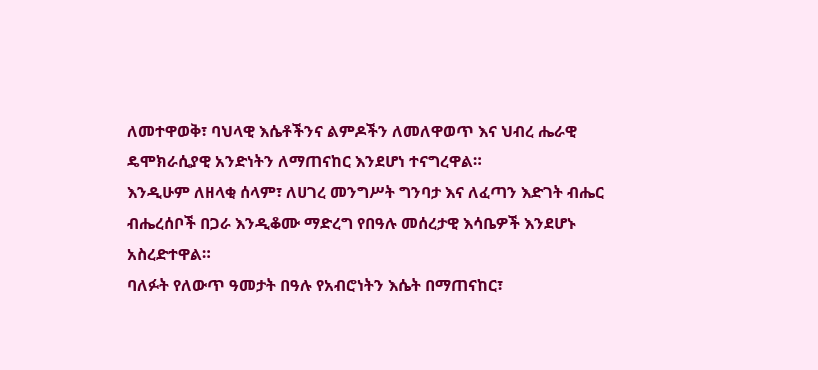ለመተዋወቅ፣ ባህላዊ እሴቶችንና ልምዶችን ለመለዋወጥ እና ህብረ ሔራዊ ዴሞክራሲያዊ አንድነትን ለማጠናከር እንደሆነ ተናግረዋል።
እንዲሁም ለዘላቂ ሰላም፣ ለሀገረ መንግሥት ግንባታ እና ለፈጣን እድገት ብሔር ብሔረሰቦች በጋራ እንዲቆሙ ማድረግ የበዓሉ መሰረታዊ እሳቤዎች እንደሆኑ አስረድተዋል።
ባለፉት የለውጥ ዓመታት በዓሉ የአብሮነትን እሴት በማጠናከር፣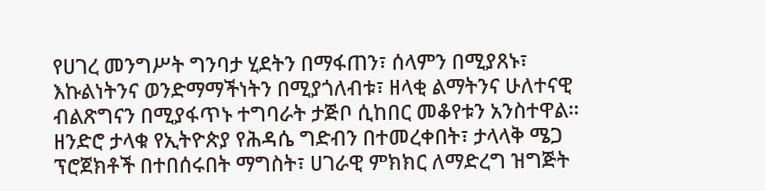የሀገረ መንግሥት ግንባታ ሂደትን በማፋጠን፣ ሰላምን በሚያጸኑ፣ እኩልነትንና ወንድማማችነትን በሚያጎለብቱ፣ ዘላቂ ልማትንና ሁለተናዊ ብልጽግናን በሚያፋጥኑ ተግባራት ታጅቦ ሲከበር መቆየቱን አንስተዋል።
ዘንድሮ ታላቁ የኢትዮጵያ የሕዳሴ ግድብን በተመረቀበት፣ ታላላቅ ሜጋ ፕሮጀክቶች በተበሰሩበት ማግስት፣ ሀገራዊ ምክክር ለማድረግ ዝግጅት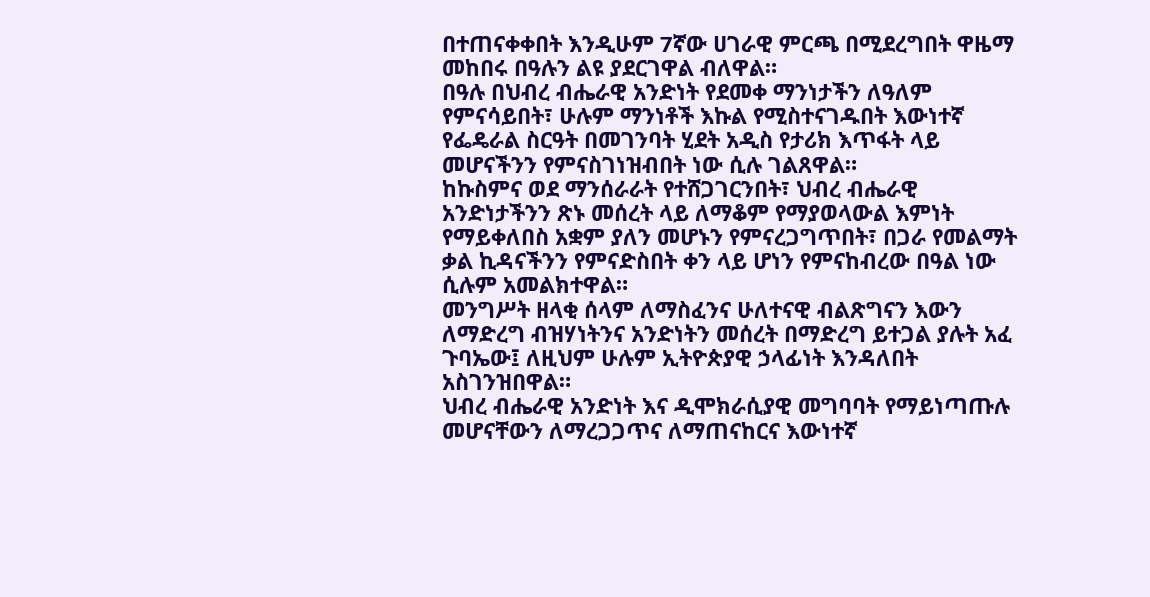በተጠናቀቀበት እንዲሁም 7ኛው ሀገራዊ ምርጫ በሚደረግበት ዋዜማ መከበሩ በዓሉን ልዩ ያደርገዋል ብለዋል።
በዓሉ በህብረ ብሔራዊ አንድነት የደመቀ ማንነታችን ለዓለም የምናሳይበት፣ ሁሉም ማንነቶች እኩል የሚስተናገዱበት እውነተኛ የፌዴራል ስርዓት በመገንባት ሂደት አዲስ የታሪክ እጥፋት ላይ መሆናችንን የምናስገነዝብበት ነው ሲሉ ገልጸዋል።
ከኩስምና ወደ ማንሰራራት የተሸጋገርንበት፣ ህብረ ብሔራዊ አንድነታችንን ጽኑ መሰረት ላይ ለማቆም የማያወላውል እምነት የማይቀለበስ አቋም ያለን መሆኑን የምናረጋግጥበት፣ በጋራ የመልማት ቃል ኪዳናችንን የምናድስበት ቀን ላይ ሆነን የምናከብረው በዓል ነው ሲሉም አመልክተዋል።
መንግሥት ዘላቂ ሰላም ለማስፈንና ሁለተናዊ ብልጽግናን እውን ለማድረግ ብዝሃነትንና አንድነትን መሰረት በማድረግ ይተጋል ያሉት አፈ ጉባኤው፤ ለዚህም ሁሉም ኢትዮጵያዊ ኃላፊነት እንዳለበት አስገንዝበዋል።
ህብረ ብሔራዊ አንድነት እና ዲሞክራሲያዊ መግባባት የማይነጣጡሉ መሆናቸውን ለማረጋጋጥና ለማጠናከርና እውነተኛ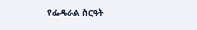የፌዴራል ስርዓት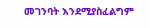መገንባት እንደሚያስፈልግም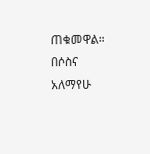ጠቁመዋል።
በሶስና አለማየሁ